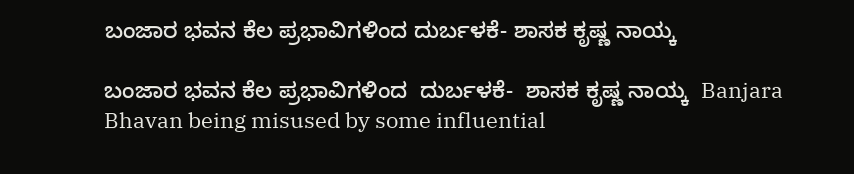ಬಂಜಾರ ಭವನ ಕೆಲ ಪ್ರಭಾವಿಗಳಿಂದ ದುರ್ಬಳಕೆ- ಶಾಸಕ ಕೃಷ್ಣ ನಾಯ್ಕ

ಬಂಜಾರ ಭವನ ಕೆಲ ಪ್ರಭಾವಿಗಳಿಂದ  ದುರ್ಬಳಕೆ-  ಶಾಸಕ ಕೃಷ್ಣ ನಾಯ್ಕ  Banjara Bhavan being misused by some influential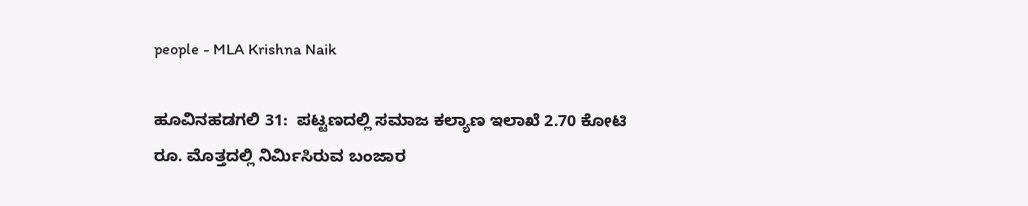people - MLA Krishna Naik

ಹೂವಿನಹಡಗಲಿ 31:  ಪಟ್ಟಣದಲ್ಲಿ ಸಮಾಜ ಕಲ್ಯಾಣ ಇಲಾಖೆ 2.70 ಕೋಟಿ ರೂ. ಮೊತ್ತದಲ್ಲಿ ನಿರ್ಮಿಸಿರುವ ಬಂಜಾರ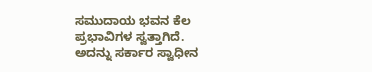ಸಮುದಾಯ ಭವನ ಕೆಲ ಪ್ರಭಾವಿಗಳ ಸ್ವತ್ತಾಗಿದೆ. ಅದನ್ನು ಸರ್ಕಾರ ಸ್ವಾಧೀನ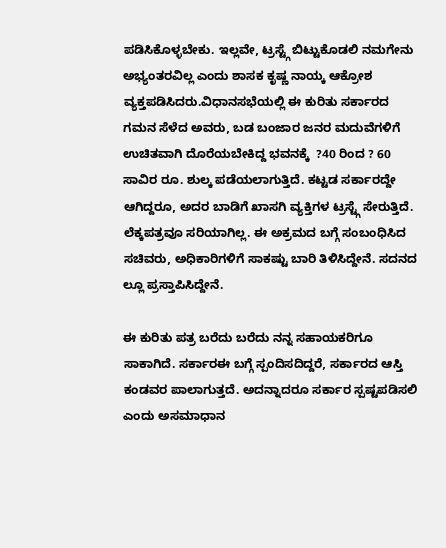ಪಡಿಸಿಕೊಳ್ಳಬೇಕು. ಇಲ್ಲವೇ, ಟ್ರಸ್ಟ್ಗೆ ಬಿಟ್ಟುಕೊಡಲಿ ನಮಗೇನು ಅಭ್ಯಂತರವಿಲ್ಲ ಎಂದು ಶಾಸಕ ಕೃಷ್ಣ ನಾಯ್ಕ ಆಕ್ರೋಶ ವ್ಯಕ್ತಪಡಿಸಿದರು.ವಿಧಾನಸಭೆಯಲ್ಲಿ ಈ ಕುರಿತು ಸರ್ಕಾರದ ಗಮನ ಸೆಳೆದ ಅವರು, ಬಡ ಬಂಜಾರ ಜನರ ಮದುವೆಗಳಿಗೆ ಉಚಿತವಾಗಿ ದೊರೆಯಬೇಕಿದ್ದ ಭವನಕ್ಕೆ  ?40 ರಿಂದ ? 60 ಸಾವಿರ ರೂ. ಶುಲ್ಕ ಪಡೆಯಲಾಗುತ್ತಿದೆ. ಕಟ್ಟಡ ಸರ್ಕಾರದ್ದೇ ಆಗಿದ್ದರೂ, ಅದರ ಬಾಡಿಗೆ ಖಾಸಗಿ ವ್ಯಕ್ತಿಗಳ ಟ್ರಸ್ಟ್ಗೆ ಸೇರುತ್ತಿದೆ. ಲೆಕ್ಕಪತ್ರವೂ ಸರಿಯಾಗಿಲ್ಲ. ಈ ಅಕ್ರಮದ ಬಗ್ಗೆ ಸಂಬಂಧಿಸಿದ ಸಚಿವರು, ಅಧಿಕಾರಿಗಳಿಗೆ ಸಾಕಷ್ಟು ಬಾರಿ ತಿಳಿಸಿದ್ದೇನೆ. ಸದನದ ಲ್ಲೂ ಪ್ರಸ್ತಾಪಿಸಿದ್ದೇನೆ.

ಈ ಕುರಿತು ಪತ್ರ ಬರೆದು ಬರೆದು ನನ್ನ ಸಹಾಯಕರಿಗೂ ಸಾಕಾಗಿದೆ. ಸರ್ಕಾರಈ ಬಗ್ಗೆ ಸ್ಪಂದಿಸದಿದ್ದರೆ, ಸರ್ಕಾರದ ಆಸ್ತಿ ಕಂಡವರ ಪಾಲಾಗುತ್ತದೆ. ಅದನ್ನಾದರೂ ಸರ್ಕಾರ ಸ್ಪಷ್ಟಪಡಿಸಲಿ ಎಂದು ಅಸಮಾಧಾನ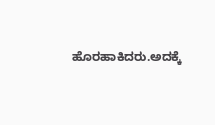ಹೊರಹಾಕಿದರು.ಅದಕ್ಕೆ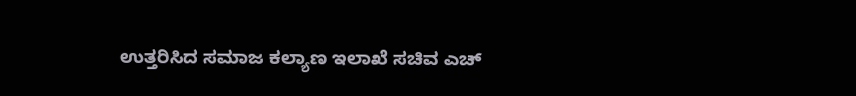ಉತ್ತರಿಸಿದ ಸಮಾಜ ಕಲ್ಯಾಣ ಇಲಾಖೆ ಸಚಿವ ಎಚ್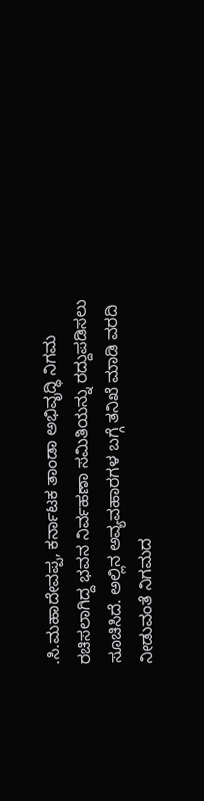.ಸಿ.ಮಹಾದೇವಪ್ಪ, ಕರ್ನಾಟಕ ತಾಂಡಾ ಅಭಿವೃದ್ಧಿ ನಿಗಮ ರಚಿಸಲಾಗಿದ್ದ ಭವನ ನಿರ್ವಹಣಾ ಸಮಿತಿಯನ್ನು ರದ್ದುಪಡಿಸಲು ಸೂಚಿಸಿದೆ. ಅಲ್ಲಿನ ಅವ್ಯವಹಾರಗಳ ಬಗ್ಗೆ ತನಿಖೆ ಮಾಡಿ ವರದಿ ನೀಡುವಂತೆ ನಿಗಮದ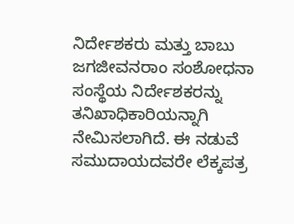ನಿರ್ದೇಶಕರು ಮತ್ತು ಬಾಬು ಜಗಜೀವನರಾಂ ಸಂಶೋಧನಾ ಸಂಸ್ಥೆಯ ನಿರ್ದೇಶಕರನ್ನು ತನಿಖಾಧಿಕಾರಿಯನ್ನಾಗಿ ನೇಮಿಸಲಾಗಿದೆ. ಈ ನಡುವೆ ಸಮುದಾಯದವರೇ ಲೆಕ್ಕಪತ್ರ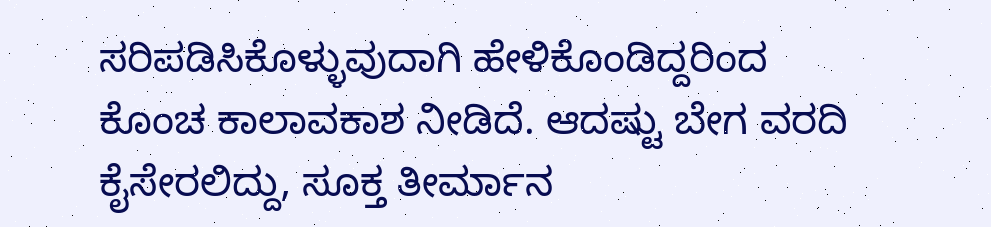ಸರಿಪಡಿಸಿಕೊಳ್ಳುವುದಾಗಿ ಹೇಳಿಕೊಂಡಿದ್ದರಿಂದ ಕೊಂಚ ಕಾಲಾವಕಾಶ ನೀಡಿದೆ. ಆದಷ್ಟು ಬೇಗ ವರದಿ ಕೈಸೇರಲಿದ್ದು, ಸೂಕ್ತ ತೀರ್ಮಾನ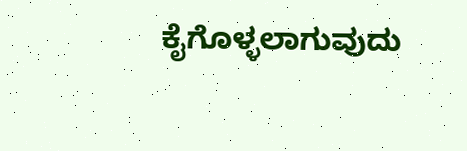ಕೈಗೊಳ್ಳಲಾಗುವುದು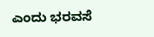ಎಂದು ಭರವಸೆ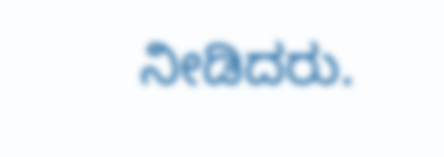ನೀಡಿದರು.